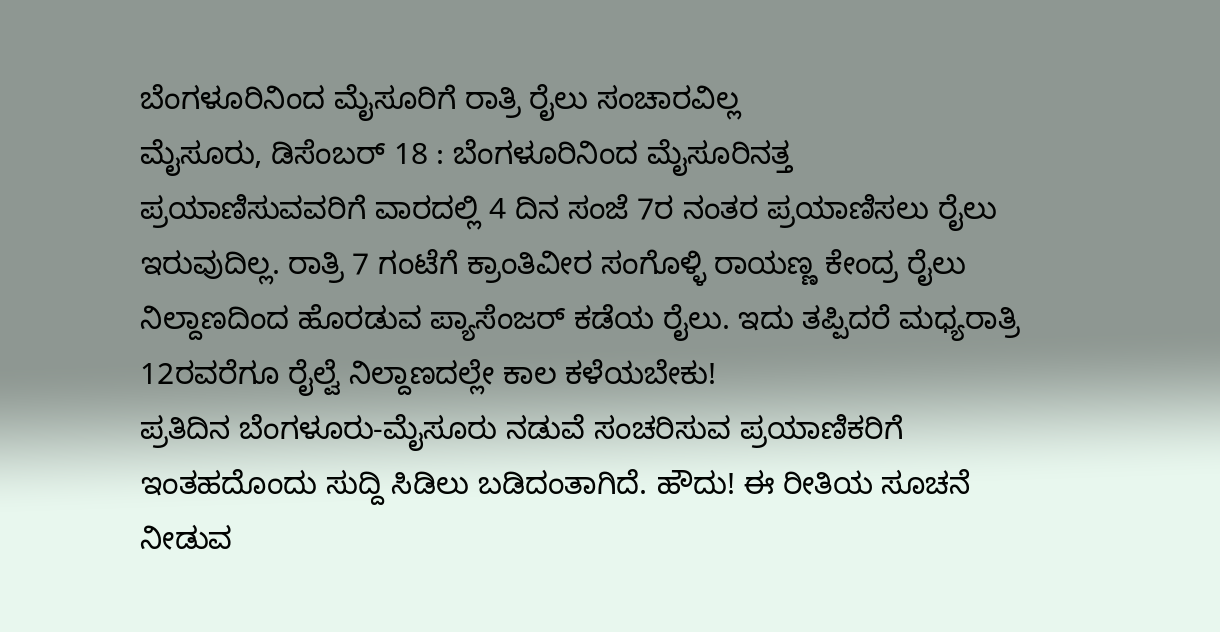ಬೆಂಗಳೂರಿನಿಂದ ಮೈಸೂರಿಗೆ ರಾತ್ರಿ ರೈಲು ಸಂಚಾರವಿಲ್ಲ
ಮೈಸೂರು, ಡಿಸೆಂಬರ್ 18 : ಬೆಂಗಳೂರಿನಿಂದ ಮೈಸೂರಿನತ್ತ ಪ್ರಯಾಣಿಸುವವರಿಗೆ ವಾರದಲ್ಲಿ 4 ದಿನ ಸಂಜೆ 7ರ ನಂತರ ಪ್ರಯಾಣಿಸಲು ರೈಲು ಇರುವುದಿಲ್ಲ. ರಾತ್ರಿ 7 ಗಂಟೆಗೆ ಕ್ರಾಂತಿವೀರ ಸಂಗೊಳ್ಳಿ ರಾಯಣ್ಣ ಕೇಂದ್ರ ರೈಲು ನಿಲ್ದಾಣದಿಂದ ಹೊರಡುವ ಪ್ಯಾಸೆಂಜರ್ ಕಡೆಯ ರೈಲು. ಇದು ತಪ್ಪಿದರೆ ಮಧ್ಯರಾತ್ರಿ 12ರವರೆಗೂ ರೈಲ್ವೆ ನಿಲ್ದಾಣದಲ್ಲೇ ಕಾಲ ಕಳೆಯಬೇಕು!
ಪ್ರತಿದಿನ ಬೆಂಗಳೂರು-ಮೈಸೂರು ನಡುವೆ ಸಂಚರಿಸುವ ಪ್ರಯಾಣಿಕರಿಗೆ ಇಂತಹದೊಂದು ಸುದ್ದಿ ಸಿಡಿಲು ಬಡಿದಂತಾಗಿದೆ. ಹೌದು! ಈ ರೀತಿಯ ಸೂಚನೆ ನೀಡುವ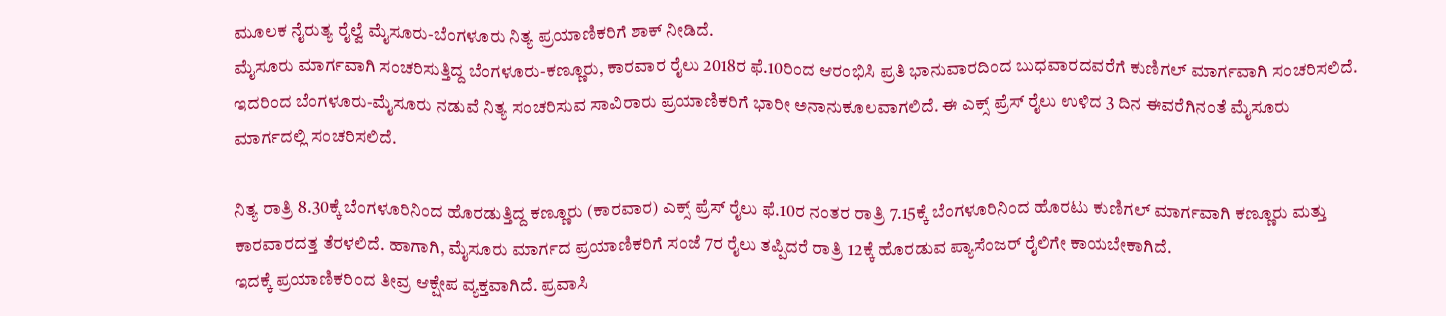ಮೂಲಕ ನೈರುತ್ಯ ರೈಲ್ವೆ ಮೈಸೂರು-ಬೆಂಗಳೂರು ನಿತ್ಯ ಪ್ರಯಾಣಿಕರಿಗೆ ಶಾಕ್ ನೀಡಿದೆ.
ಮೈಸೂರು ಮಾರ್ಗವಾಗಿ ಸಂಚರಿಸುತ್ತಿದ್ದ ಬೆಂಗಳೂರು-ಕಣ್ಣೂರು, ಕಾರವಾರ ರೈಲು 2018ರ ಫೆ.10ರಿಂದ ಆರಂಭಿಸಿ ಪ್ರತಿ ಭಾನುವಾರದಿಂದ ಬುಧವಾರದವರೆಗೆ ಕುಣಿಗಲ್ ಮಾರ್ಗವಾಗಿ ಸಂಚರಿಸಲಿದೆ. ಇದರಿಂದ ಬೆಂಗಳೂರು-ಮೈಸೂರು ನಡುವೆ ನಿತ್ಯ ಸಂಚರಿಸುವ ಸಾವಿರಾರು ಪ್ರಯಾಣಿಕರಿಗೆ ಭಾರೀ ಅನಾನುಕೂಲವಾಗಲಿದೆ. ಈ ಎಕ್ಸ್ ಪ್ರೆಸ್ ರೈಲು ಉಳಿದ 3 ದಿನ ಈವರೆಗಿನಂತೆ ಮೈಸೂರು
ಮಾರ್ಗದಲ್ಲಿ ಸಂಚರಿಸಲಿದೆ.

ನಿತ್ಯ ರಾತ್ರಿ 8.30ಕ್ಕೆ ಬೆಂಗಳೂರಿನಿಂದ ಹೊರಡುತ್ತಿದ್ದ ಕಣ್ಣೂರು (ಕಾರವಾರ) ಎಕ್ಸ್ ಪ್ರೆಸ್ ರೈಲು ಫೆ.10ರ ನಂತರ ರಾತ್ರಿ 7.15ಕ್ಕೆ ಬೆಂಗಳೂರಿನಿಂದ ಹೊರಟು ಕುಣಿಗಲ್ ಮಾರ್ಗವಾಗಿ ಕಣ್ಣೂರು ಮತ್ತು ಕಾರವಾರದತ್ತ ತೆರಳಲಿದೆ. ಹಾಗಾಗಿ, ಮೈಸೂರು ಮಾರ್ಗದ ಪ್ರಯಾಣಿಕರಿಗೆ ಸಂಜೆ 7ರ ರೈಲು ತಪ್ಪಿದರೆ ರಾತ್ರಿ 12ಕ್ಕೆ ಹೊರಡುವ ಪ್ಯಾಸೆಂಜರ್ ರೈಲಿಗೇ ಕಾಯಬೇಕಾಗಿದೆ.
ಇದಕ್ಕೆ ಪ್ರಯಾಣಿಕರಿಂದ ತೀವ್ರ ಆಕ್ಷೇಪ ವ್ಯಕ್ತವಾಗಿದೆ. ಪ್ರವಾಸಿ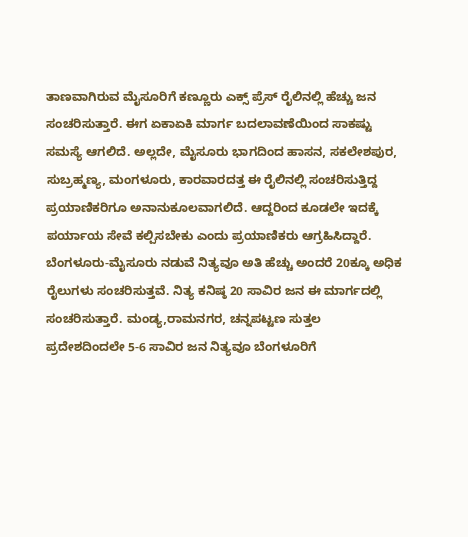ತಾಣವಾಗಿರುವ ಮೈಸೂರಿಗೆ ಕಣ್ಣೂರು ಎಕ್ಸ್ ಪ್ರೆಸ್ ರೈಲಿನಲ್ಲಿ ಹೆಚ್ಚು ಜನ ಸಂಚರಿಸುತ್ತಾರೆ. ಈಗ ಏಕಾಏಕಿ ಮಾರ್ಗ ಬದಲಾವಣೆಯಿಂದ ಸಾಕಷ್ಟು ಸಮಸ್ಯೆ ಆಗಲಿದೆ. ಅಲ್ಲದೇ, ಮೈಸೂರು ಭಾಗದಿಂದ ಹಾಸನ, ಸಕಲೇಶಪುರ, ಸುಬ್ರಹ್ಮಣ್ಯ, ಮಂಗಳೂರು, ಕಾರವಾರದತ್ತ ಈ ರೈಲಿನಲ್ಲಿ ಸಂಚರಿಸುತ್ತಿದ್ದ ಪ್ರಯಾಣಿಕರಿಗೂ ಅನಾನುಕೂಲವಾಗಲಿದೆ. ಆದ್ದರಿಂದ ಕೂಡಲೇ ಇದಕ್ಕೆ ಪರ್ಯಾಯ ಸೇವೆ ಕಲ್ಪಿಸಬೇಕು ಎಂದು ಪ್ರಯಾಣಿಕರು ಆಗ್ರಹಿಸಿದ್ದಾರೆ.
ಬೆಂಗಳೂರು-ಮೈಸೂರು ನಡುವೆ ನಿತ್ಯವೂ ಅತಿ ಹೆಚ್ಚು ಅಂದರೆ 20ಕ್ಕೂ ಅಧಿಕ ರೈಲುಗಳು ಸಂಚರಿಸುತ್ತವೆ. ನಿತ್ಯ ಕನಿಷ್ಠ 20 ಸಾವಿರ ಜನ ಈ ಮಾರ್ಗದಲ್ಲಿ ಸಂಚರಿಸುತ್ತಾರೆ. ಮಂಡ್ಯ,ರಾಮನಗರ, ಚನ್ನಪಟ್ಟಣ ಸುತ್ತಲ ಪ್ರದೇಶದಿಂದಲೇ 5-6 ಸಾವಿರ ಜನ ನಿತ್ಯವೂ ಬೆಂಗಳೂರಿಗೆ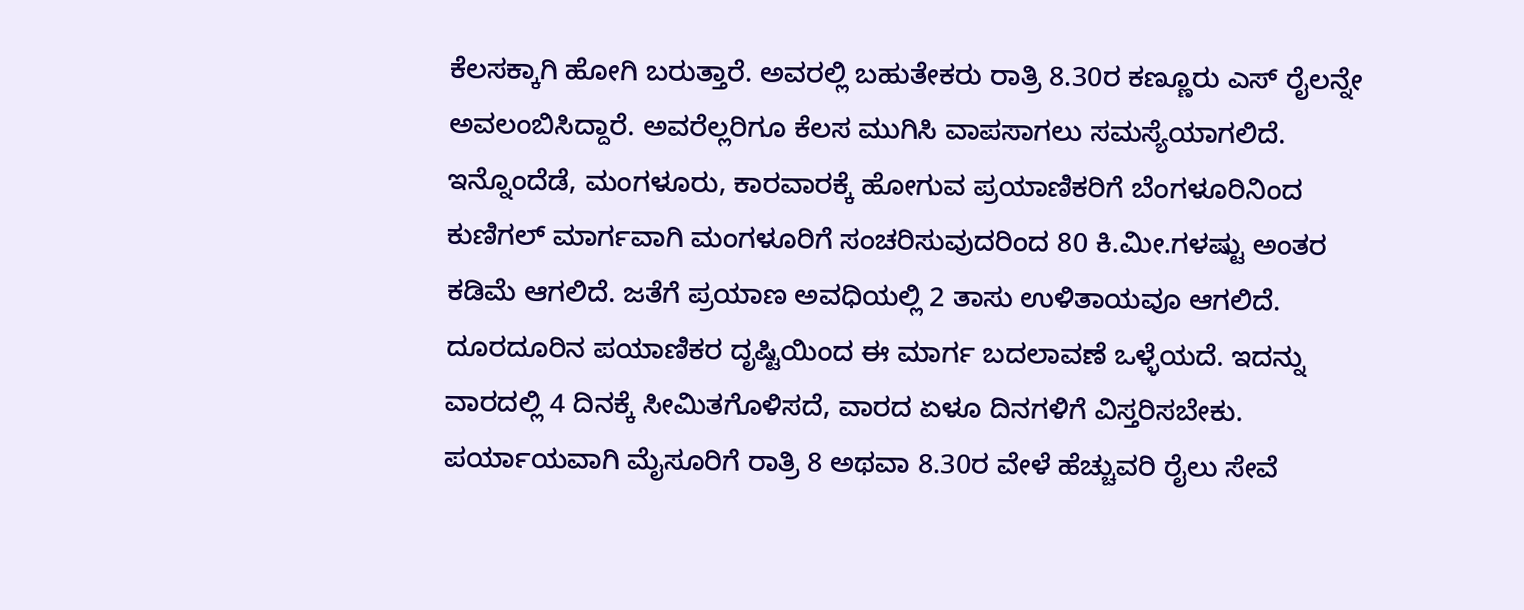ಕೆಲಸಕ್ಕಾಗಿ ಹೋಗಿ ಬರುತ್ತಾರೆ. ಅವರಲ್ಲಿ ಬಹುತೇಕರು ರಾತ್ರಿ 8.30ರ ಕಣ್ಣೂರು ಎಸ್ ರೈಲನ್ನೇ ಅವಲಂಬಿಸಿದ್ದಾರೆ. ಅವರೆಲ್ಲರಿಗೂ ಕೆಲಸ ಮುಗಿಸಿ ವಾಪಸಾಗಲು ಸಮಸ್ಯೆಯಾಗಲಿದೆ.
ಇನ್ನೊಂದೆಡೆ, ಮಂಗಳೂರು, ಕಾರವಾರಕ್ಕೆ ಹೋಗುವ ಪ್ರಯಾಣಿಕರಿಗೆ ಬೆಂಗಳೂರಿನಿಂದ ಕುಣಿಗಲ್ ಮಾರ್ಗವಾಗಿ ಮಂಗಳೂರಿಗೆ ಸಂಚರಿಸುವುದರಿಂದ 80 ಕಿ.ಮೀ.ಗಳಷ್ಟು ಅಂತರ ಕಡಿಮೆ ಆಗಲಿದೆ. ಜತೆಗೆ ಪ್ರಯಾಣ ಅವಧಿಯಲ್ಲಿ 2 ತಾಸು ಉಳಿತಾಯವೂ ಆಗಲಿದೆ.
ದೂರದೂರಿನ ಪಯಾಣಿಕರ ದೃಷ್ಟಿಯಿಂದ ಈ ಮಾರ್ಗ ಬದಲಾವಣೆ ಒಳ್ಳೆಯದೆ. ಇದನ್ನು ವಾರದಲ್ಲಿ 4 ದಿನಕ್ಕೆ ಸೀಮಿತಗೊಳಿಸದೆ, ವಾರದ ಏಳೂ ದಿನಗಳಿಗೆ ವಿಸ್ತರಿಸಬೇಕು. ಪರ್ಯಾಯವಾಗಿ ಮೈಸೂರಿಗೆ ರಾತ್ರಿ 8 ಅಥವಾ 8.30ರ ವೇಳೆ ಹೆಚ್ಚುವರಿ ರೈಲು ಸೇವೆ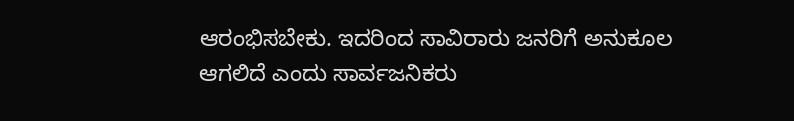ಆರಂಭಿಸಬೇಕು. ಇದರಿಂದ ಸಾವಿರಾರು ಜನರಿಗೆ ಅನುಕೂಲ ಆಗಲಿದೆ ಎಂದು ಸಾರ್ವಜನಿಕರು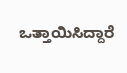ಒತ್ತಾಯಿಸಿದ್ದಾರೆ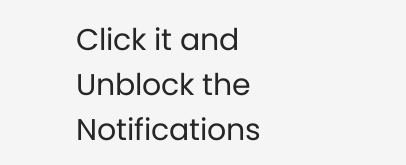Click it and Unblock the Notifications